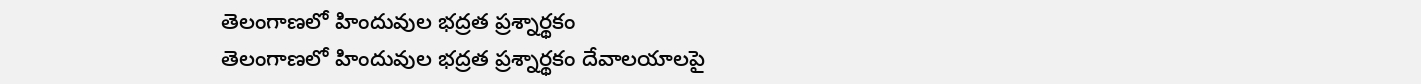తెలంగాణలో హిందువుల భద్రత ప్రశ్నార్థకం
తెలంగాణలో హిందువుల భద్రత ప్రశ్నార్థకం దేవాలయాలపై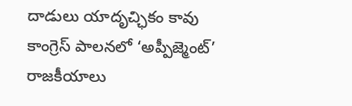దాడులు యాదృచ్ఛికం కావు కాంగ్రెస్ పాలనలో ‘అప్పీజ్మెంట్’ రాజకీయాలు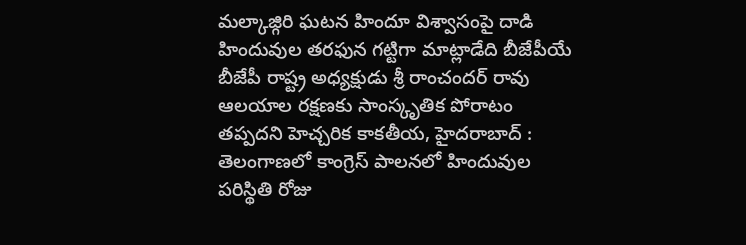మల్కాజ్గిరి ఘటన హిందూ విశ్వాసంపై దాడి హిందువుల తరఫున గట్టిగా మాట్లాడేది బీజేపీయే బీజేపీ రాష్ట్ర అధ్యక్షుడు శ్రీ రాంచందర్ రావు ఆలయాల రక్షణకు సాంస్కృతిక పోరాటం తప్పదని హెచ్చరిక కాకతీయ, హైదరాబాద్ : తెలంగాణలో కాంగ్రెస్ పాలనలో హిందువుల పరిస్థితి రోజు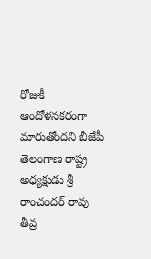రోజుకీ ఆందోళనకరంగా మారుతోందని బీజేపీ తెలంగాణ రాష్ట్ర అధ్యక్షుడు శ్రీ రాంచందర్ రావు తీవ్ర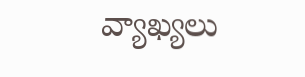వ్యాఖ్యలు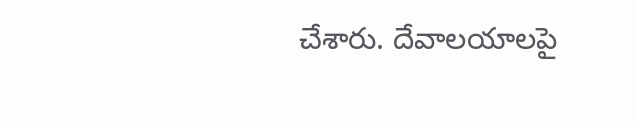చేశారు. దేవాలయాలపై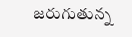జరుగుతున్న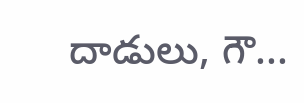దాడులు, గౌ...